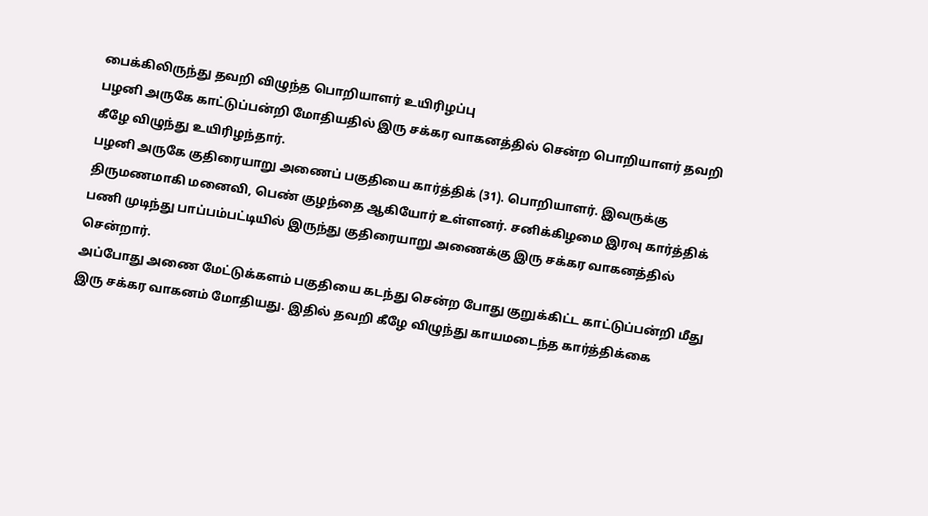பைக்கிலிருந்து தவறி விழுந்த பொறியாளர் உயிரிழப்பு
பழனி அருகே காட்டுப்பன்றி மோதியதில் இரு சக்கர வாகனத்தில் சென்ற பொறியாளர் தவறி கீழே விழுந்து உயிரிழந்தார்.
பழனி அருகே குதிரையாறு அணைப் பகுதியை கார்த்திக் (31). பொறியாளர். இவருக்கு திருமணமாகி மனைவி, பெண் குழந்தை ஆகியோர் உள்ளனர். சனிக்கிழமை இரவு கார்த்திக் பணி முடிந்து பாப்பம்பட்டியில் இருந்து குதிரையாறு அணைக்கு இரு சக்கர வாகனத்தில் சென்றார்.
அப்போது அணை மேட்டுக்களம் பகுதியை கடந்து சென்ற போது குறுக்கிட்ட காட்டுப்பன்றி மீது இரு சக்கர வாகனம் மோதியது. இதில் தவறி கீழே விழுந்து காயமடைந்த கார்த்திக்கை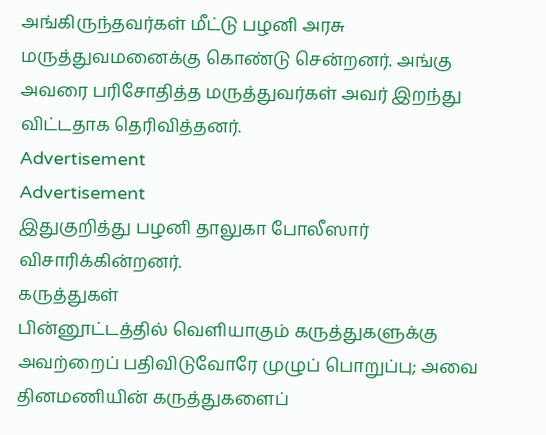அங்கிருந்தவர்கள் மீட்டு பழனி அரசு மருத்துவமனைக்கு கொண்டு சென்றனர். அங்கு அவரை பரிசோதித்த மருத்துவர்கள் அவர் இறந்து விட்டதாக தெரிவித்தனர்.
Advertisement
Advertisement
இதுகுறித்து பழனி தாலுகா போலீஸார் விசாரிக்கின்றனர்.
கருத்துகள்
பின்னூட்டத்தில் வெளியாகும் கருத்துகளுக்கு அவற்றைப் பதிவிடுவோரே முழுப் பொறுப்பு; அவை தினமணியின் கருத்துகளைப்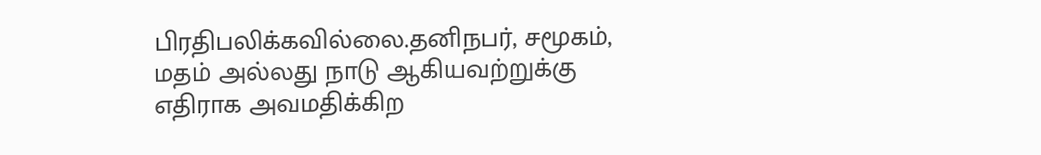பிரதிபலிக்கவில்லை.தனிநபர், சமூகம், மதம் அல்லது நாடு ஆகியவற்றுக்கு எதிராக அவமதிக்கிற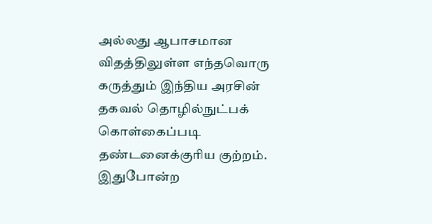அல்லது ஆபாசமான விதத்திலுள்ள எந்தவொரு கருத்தும் இந்திய அரசின் தகவல் தொழில்நுட்பக் கொள்கைப்படி தண்டனைக்குரிய குற்றம். இதுபோன்ற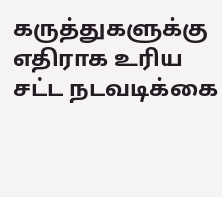கருத்துகளுக்கு எதிராக உரிய சட்ட நடவடிக்கை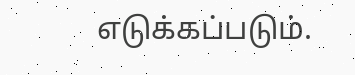எடுக்கப்படும்.